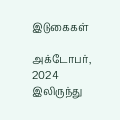இடுகைகள்

அக்டோபர், 2024 இலிருந்து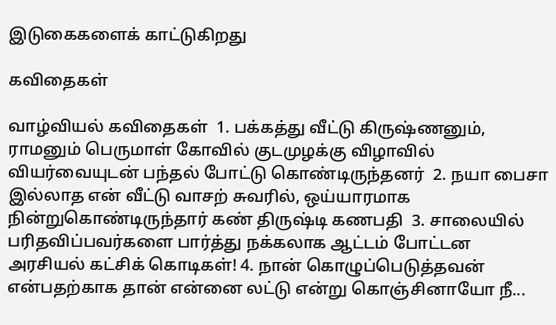இடுகைகளைக் காட்டுகிறது

கவிதைகள்

வாழ்வியல் கவிதைகள்  1. பக்கத்து வீட்டு கிருஷ்ணனும், ராமனும் பெருமாள் கோவில் குடமுழக்கு விழாவில் வியர்வையுடன் பந்தல் போட்டு கொண்டிருந்தனர்  2. நயா பைசா இல்லாத என் வீட்டு வாசற் சுவரில், ஒய்யாரமாக நின்றுகொண்டிருந்தார் கண் திருஷ்டி கணபதி  3. சாலையில் பரிதவிப்பவர்களை பார்த்து நக்கலாக ஆட்டம் போட்டன அரசியல் கட்சிக் கொடிகள்! 4. நான் கொழுப்பெடுத்தவன் என்பதற்காக தான் என்னை லட்டு என்று கொஞ்சினாயோ நீ...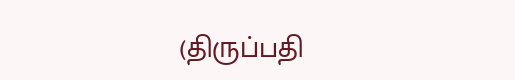(திருப்பதி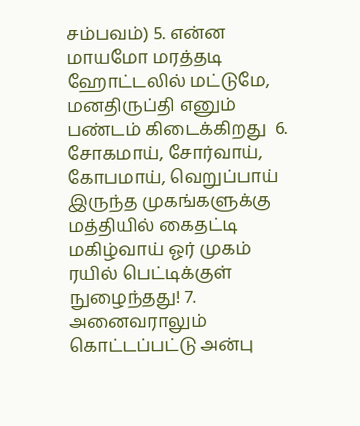சம்பவம்) 5. என்ன மாயமோ மரத்தடி ஹோட்டலில் மட்டுமே, மனதிருப்தி எனும் பண்டம் கிடைக்கிறது  6. சோகமாய், சோர்வாய், கோபமாய், வெறுப்பாய் இருந்த முகங்களுக்கு மத்தியில் கைதட்டி மகிழ்வாய் ஓர் முகம் ரயில் பெட்டிக்குள் நுழைந்தது! 7. அனைவராலும் கொட்டப்பட்டு அன்பு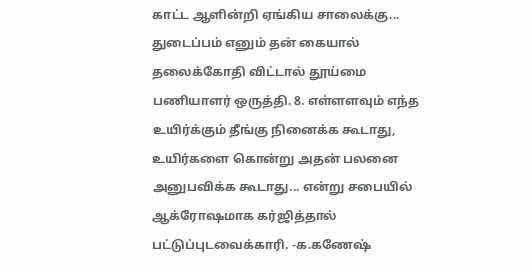காட்ட ஆளின்றி ஏங்கிய சாலைக்கு...  துடைப்பம் எனும் தன் கையால் தலைக்கோதி விட்டால் தூய்மை பணியாளர் ஒருத்தி. 8. எள்ளளவும் எந்த உயிர்க்கும் தீங்கு நினைக்க கூடாது, உயிர்களை கொன்று அதன் பலனை அனுபவிக்க கூடாது... என்று சபையில் ஆக்ரோஷமாக கர்ஜித்தால் பட்டுப்புடவைக்காரி. -க.கணேஷ்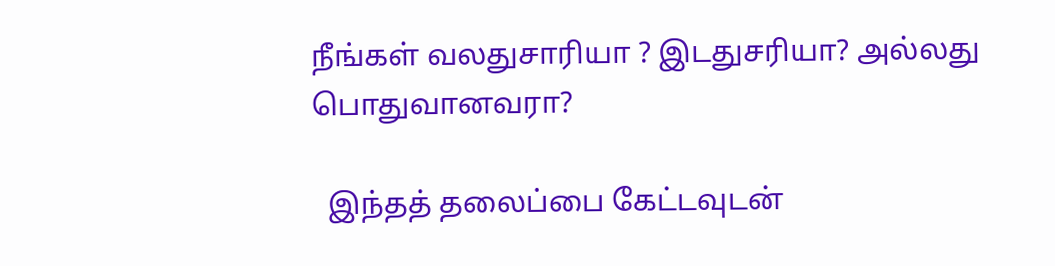நீங்கள் வலதுசாரியா ? இடதுசரியா? அல்லது பொதுவானவரா?

  இந்தத் தலைப்பை கேட்டவுடன்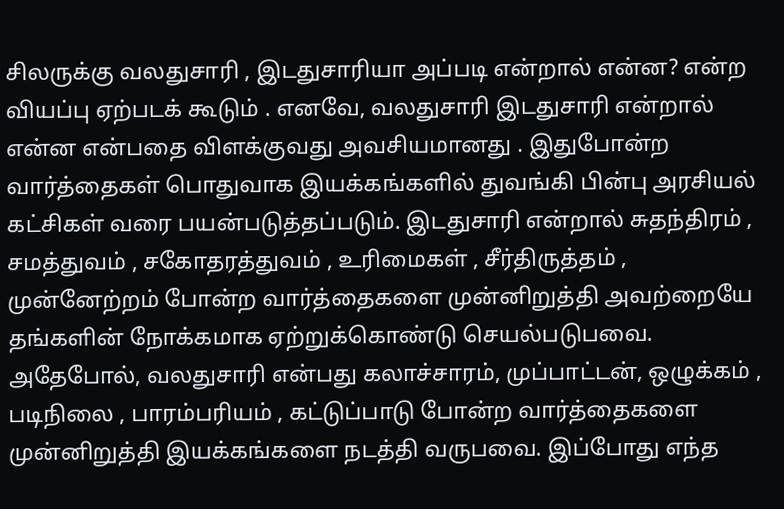சிலருக்கு வலதுசாரி , இடதுசாரியா அப்படி என்றால் என்ன? என்ற வியப்பு ஏற்படக் கூடும் . எனவே, வலதுசாரி இடதுசாரி என்றால் என்ன என்பதை விளக்குவது அவசியமானது . இதுபோன்ற வார்த்தைகள் பொதுவாக இயக்கங்களில் துவங்கி பின்பு அரசியல் கட்சிகள் வரை பயன்படுத்தப்படும். இடதுசாரி என்றால் சுதந்திரம் , சமத்துவம் , சகோதரத்துவம் , உரிமைகள் , சீர்திருத்தம் , முன்னேற்றம் போன்ற வார்த்தைகளை முன்னிறுத்தி அவற்றையே தங்களின் நோக்கமாக ஏற்றுக்கொண்டு செயல்படுபவை. அதேபோல், வலதுசாரி என்பது கலாச்சாரம், முப்பாட்டன், ஒழுக்கம் , படிநிலை , பாரம்பரியம் , கட்டுப்பாடு போன்ற வார்த்தைகளை முன்னிறுத்தி இயக்கங்களை நடத்தி வருபவை. இப்போது எந்த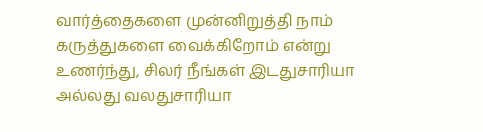வார்த்தைகளை முன்னிறுத்தி நாம் கருத்துகளை வைக்கிறோம் என்று உணர்ந்து, சிலர் நீங்கள் இடதுசாரியா அல்லது வலதுசாரியா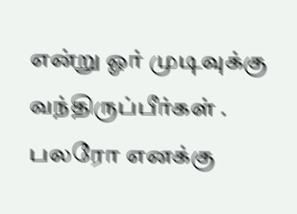என்று ஓர் முடிவுக்கு வந்திருப்பீர்கள் . பலரோ எனக்கு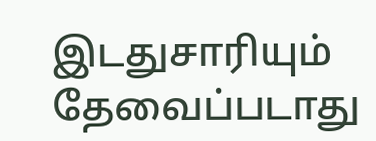இடதுசாரியும் தேவைப்படாது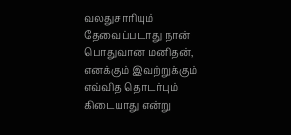வலதுசாரியும் தேவைப்படாது நான் பொதுவான மனிதன், எனக்கும் இவற்றுக்கும் எவ்வித தொடர்பும் கிடையாது என்று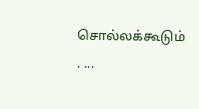சொல்லக்கூடும் . ...